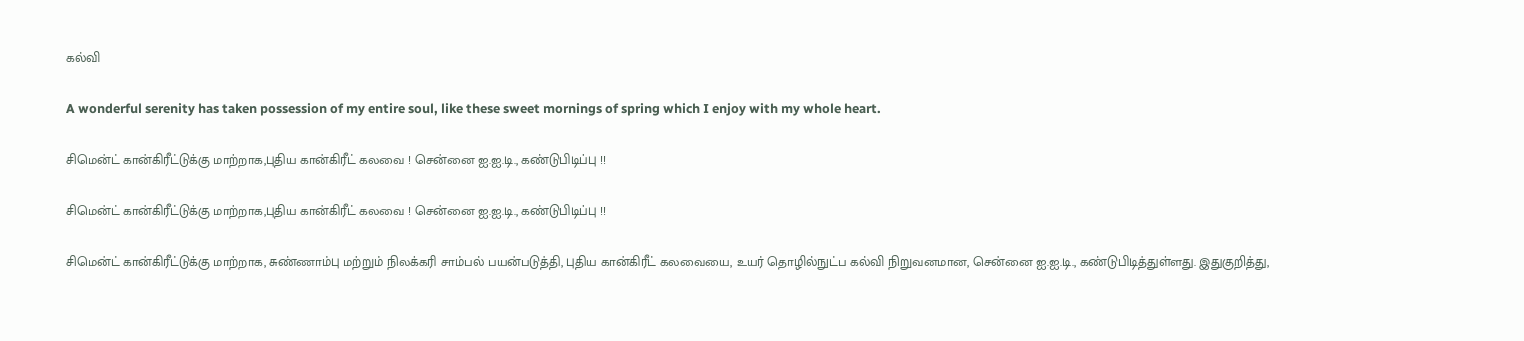கல்வி

A wonderful serenity has taken possession of my entire soul, like these sweet mornings of spring which I enjoy with my whole heart.

சிமென்ட் கான்கிரீட்டுக்கு மாற்றாக,புதிய கான்கிரீட் கலவை ! சென்னை ஐ.ஐ.டி., கண்டுபிடிப்பு !!

சிமென்ட் கான்கிரீட்டுக்கு மாற்றாக,புதிய கான்கிரீட் கலவை ! சென்னை ஐ.ஐ.டி., கண்டுபிடிப்பு !!

சிமென்ட் கான்கிரீட்டுக்கு மாற்றாக, சுண்ணாம்பு மற்றும் நிலக்கரி சாம்பல் பயன்படுத்தி, புதிய கான்கிரீட் கலவையை, உயர் தொழில்நுட்ப கல்வி நிறுவனமான, சென்னை ஐ.ஐ.டி., கண்டுபிடித்துள்ளது. இதுகுறித்து,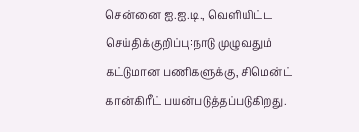சென்னை ஐ.ஐ.டி., வெளியிட்ட செய்திக்குறிப்பு:நாடு முழுவதும் கட்டுமான பணிகளுக்கு, சிமென்ட் கான்கிரீட் பயன்படுத்தப்படுகிறது.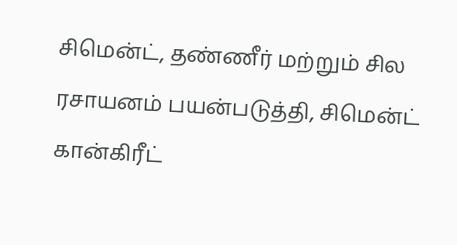சிமென்ட், தண்ணீர் மற்றும் சில ரசாயனம் பயன்படுத்தி, சிமென்ட் கான்கிரீட்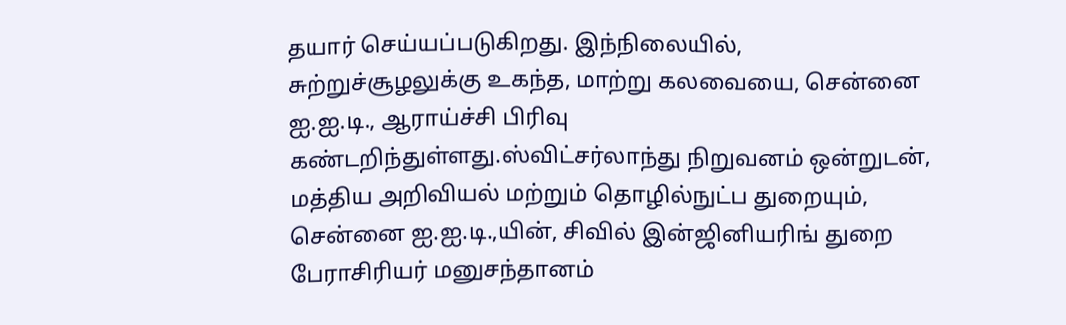தயார் செய்யப்படுகிறது. இந்நிலையில், சுற்றுச்சூழலுக்கு உகந்த, மாற்று கலவையை, சென்னை ஐ.ஐ.டி., ஆராய்ச்சி பிரிவு கண்டறிந்துள்ளது.ஸ்விட்சர்லாந்து நிறுவனம் ஒன்றுடன், மத்திய அறிவியல் மற்றும் தொழில்நுட்ப துறையும், சென்னை ஐ.ஐ.டி.,யின், சிவில் இன்ஜினியரிங் துறை பேராசிரியர் மனுசந்தானம்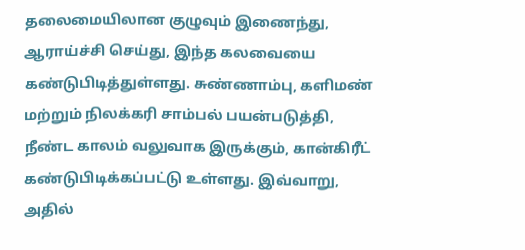தலைமையிலான குழுவும் இணைந்து, ஆராய்ச்சி செய்து, இந்த கலவையை கண்டுபிடித்துள்ளது. சுண்ணாம்பு, களிமண் மற்றும் நிலக்கரி சாம்பல் பயன்படுத்தி, நீண்ட காலம் வலுவாக இருக்கும், கான்கிரீட் கண்டுபிடிக்கப்பட்டு உள்ளது. இவ்வாறு, அதில்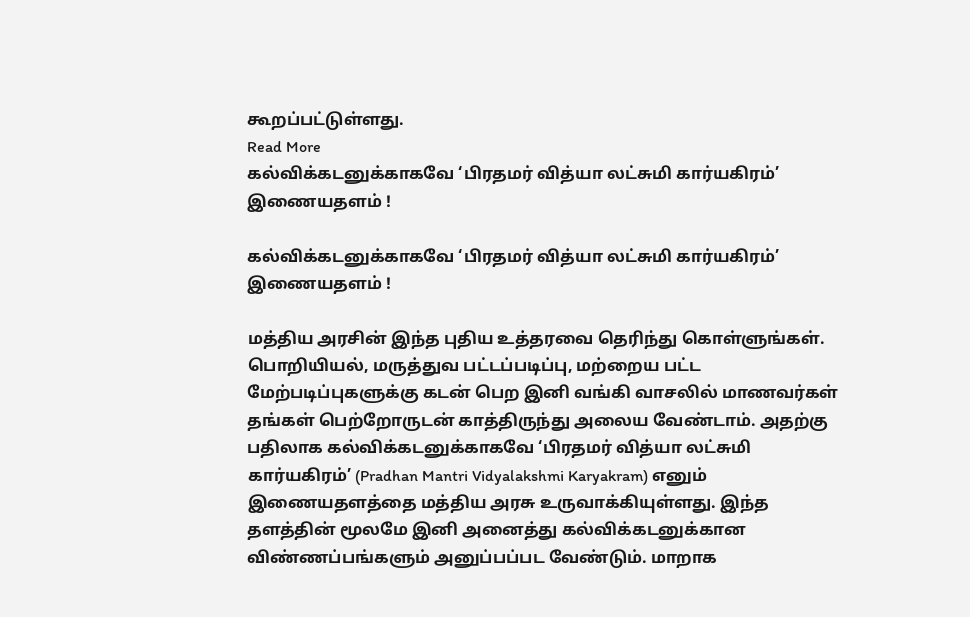கூறப்பட்டுள்ளது.
Read More
கல்விக்கடனுக்காகவே ‘பிரதமர் வித்யா லட்சுமி கார்யகிரம்’ இணையதளம் !

கல்விக்கடனுக்காகவே ‘பிரதமர் வித்யா லட்சுமி கார்யகிரம்’ இணையதளம் !

மத்திய அரசின் இந்த புதிய உத்தரவை தெரிந்து கொள்ளுங்கள். பொறியியல், மருத்துவ பட்டப்படிப்பு, மற்றைய பட்ட மேற்படிப்புகளுக்கு கடன் பெற இனி வங்கி வாசலில் மாணவர்கள் தங்கள் பெற்றோருடன் காத்திருந்து அலைய வேண்டாம். அதற்கு பதிலாக கல்விக்கடனுக்காகவே ‘பிரதமர் வித்யா லட்சுமி கார்யகிரம்’ (Pradhan Mantri Vidyalakshmi Karyakram) எனும் இணையதளத்தை மத்திய அரசு உருவாக்கியுள்ளது. இந்த தளத்தின் மூலமே இனி அனைத்து கல்விக்கடனுக்கான விண்ணப்பங்களும் அனுப்பப்பட வேண்டும். மாறாக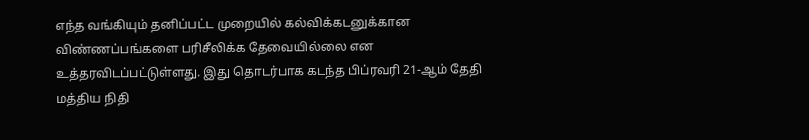எந்த வங்கியும் தனிப்பட்ட முறையில் கல்விக்கடனுக்கான விண்ணப்பங்களை பரிசீலிக்க தேவையில்லை என உத்தரவிடப்பட்டுள்ளது. இது தொடர்பாக கடந்த பிப்ரவரி 21-ஆம் தேதி மத்திய நிதி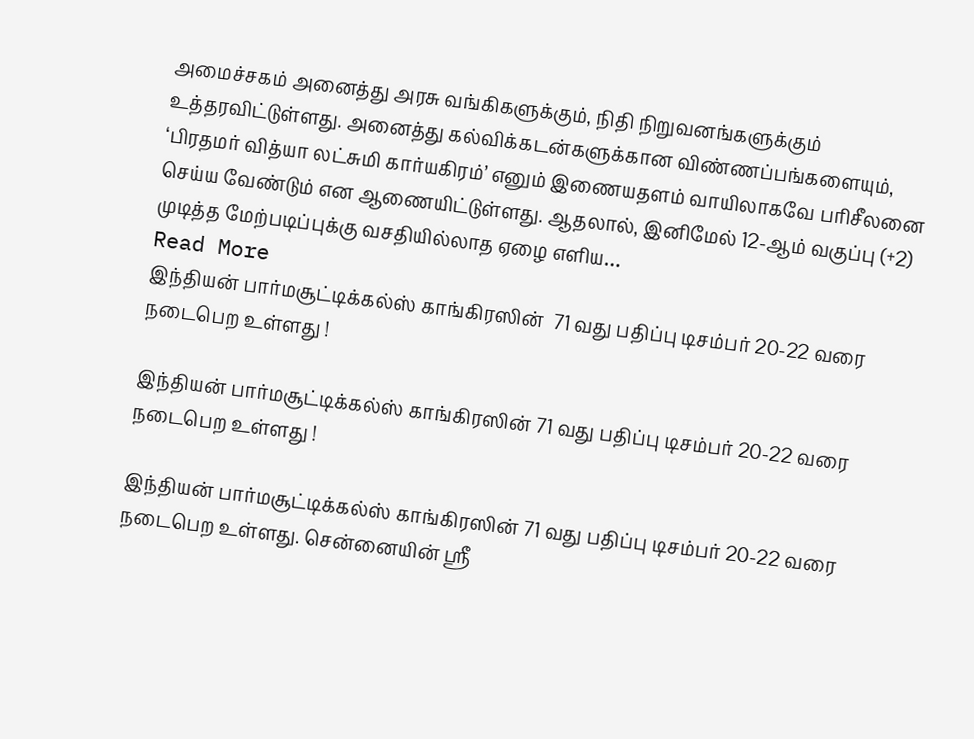அமைச்சகம் அனைத்து அரசு வங்கிகளுக்கும், நிதி நிறுவனங்களுக்கும் உத்தரவிட்டுள்ளது. அனைத்து கல்விக்கடன்களுக்கான விண்ணப்பங்களையும், ‘பிரதமர் வித்யா லட்சுமி கார்யகிரம்’ எனும் இணையதளம் வாயிலாகவே பரிசீலனை செய்ய வேண்டும் என ஆணையிட்டுள்ளது. ஆதலால், இனிமேல் 12-ஆம் வகுப்பு (+2) முடித்த மேற்படிப்புக்கு வசதியில்லாத ஏழை எளிய…
Read More
இந்தியன் பார்மசூட்டிக்கல்ஸ் காங்கிரஸின்  71 வது பதிப்பு டிசம்பர் 20-22 வரை நடைபெற உள்ளது !

இந்தியன் பார்மசூட்டிக்கல்ஸ் காங்கிரஸின் 71 வது பதிப்பு டிசம்பர் 20-22 வரை நடைபெற உள்ளது !

இந்தியன் பார்மசூட்டிக்கல்ஸ் காங்கிரஸின் 71 வது பதிப்பு டிசம்பர் 20-22 வரை நடைபெற உள்ளது. சென்னையின் ஸ்ரீ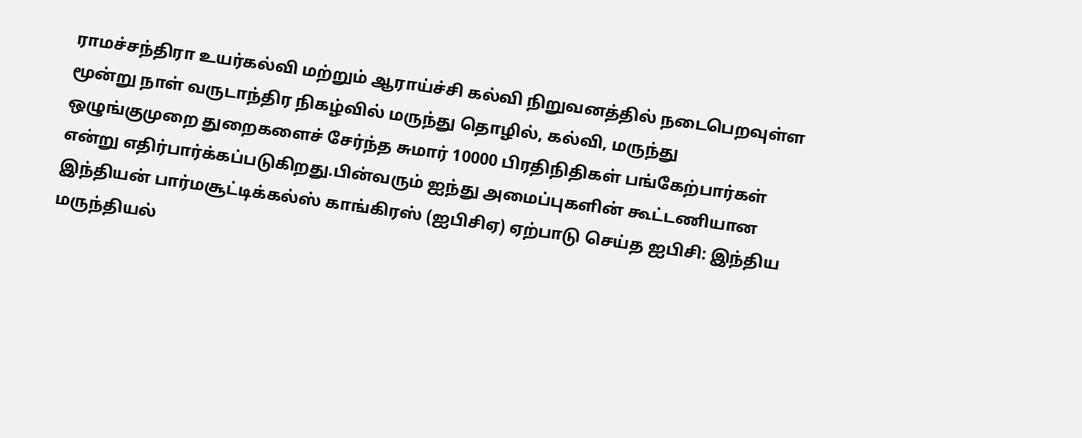ராமச்சந்திரா உயர்கல்வி மற்றும் ஆராய்ச்சி கல்வி நிறுவனத்தில் நடைபெறவுள்ள மூன்று நாள் வருடாந்திர நிகழ்வில் மருந்து தொழில், கல்வி, மருந்து ஒழுங்குமுறை துறைகளைச் சேர்ந்த சுமார் 10000 பிரதிநிதிகள் பங்கேற்பார்கள் என்று எதிர்பார்க்கப்படுகிறது.பின்வரும் ஐந்து அமைப்புகளின் கூட்டணியான இந்தியன் பார்மசூட்டிக்கல்ஸ் காங்கிரஸ் (ஐபிசிஏ) ஏற்பாடு செய்த ஐபிசி: இந்திய மருந்தியல்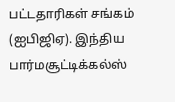பட்டதாரிகள் சங்கம் (ஐபிஜிஏ). இந்திய பார்மசூட்டிக்கல்ஸ்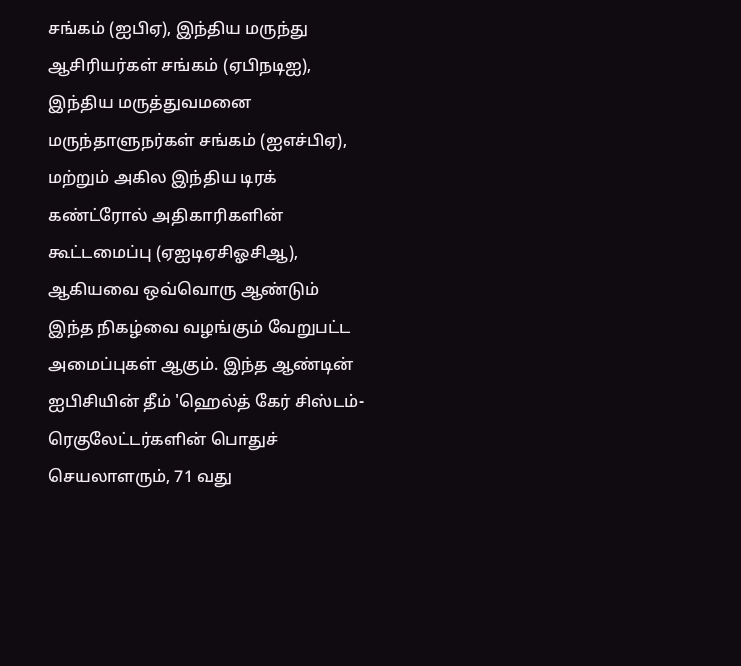சங்கம் (ஐபிஏ), இந்திய மருந்து ஆசிரியர்கள் சங்கம் (ஏபிந‌டி‌ஐ), இந்திய மருத்துவமனை மருந்தாளுநர்கள் சங்கம் (ஐ‌எச்‌பி‌ஏ), மற்றும் அகில இந்திய டிரக் கண்ட்ரோல் அதிகாரிகளின் கூட்டமைப்பு (ஏ‌ஐடிஏ‌சி‌ஓசிஆ), ஆகியவை ஒவ்வொரு ஆண்டும் இந்த நிகழ்வை வழங்கும் வேறுபட்ட அமைப்புகள் ஆகும். இந்த ஆண்டின் ஐபிசியின் தீம் 'ஹெல்த் கேர் சிஸ்டம்- ரெகுலேட்டர்களின் பொதுச் செயலாளரும், 71 வது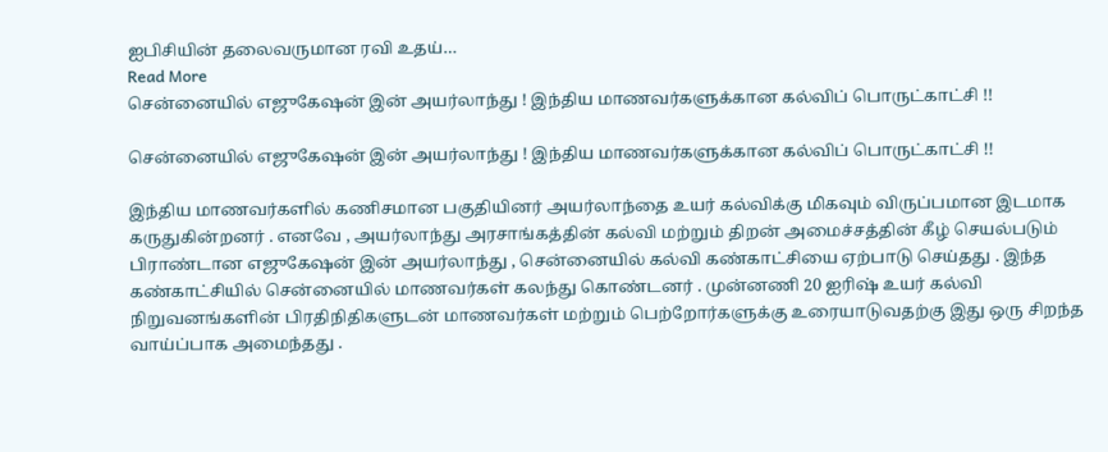ஐபிசியின் தலைவருமான ரவி உதய்…
Read More
சென்னையில் எஜுகேஷன் இன் அயர்லாந்து ! இந்திய மாணவர்களுக்கான கல்விப் பொருட்காட்சி !!

சென்னையில் எஜுகேஷன் இன் அயர்லாந்து ! இந்திய மாணவர்களுக்கான கல்விப் பொருட்காட்சி !!

இந்திய மாணவர்களில் கணிசமான பகுதியினர் அயர்லாந்தை உயர் கல்விக்கு மிகவும் விருப்பமான இடமாக கருதுகின்றனர் . எனவே , அயர்லாந்து அரசாங்கத்தின் கல்வி மற்றும் திறன் அமைச்சத்தின் கீழ் செயல்படும் பிராண்டான எஜுகேஷன் இன் அயர்லாந்து , சென்னையில் கல்வி கண்காட்சியை ஏற்பாடு செய்தது . இந்த கண்காட்சியில் சென்னையில் மாணவர்கள் கலந்து கொண்டனர் . முன்னணி 20 ஐரிஷ் உயர் கல்வி நிறுவனங்களின் பிரதிநிதிகளுடன் மாணவர்கள் மற்றும் பெற்றோர்களுக்கு உரையாடுவதற்கு இது ஒரு சிறந்த வாய்ப்பாக அமைந்தது .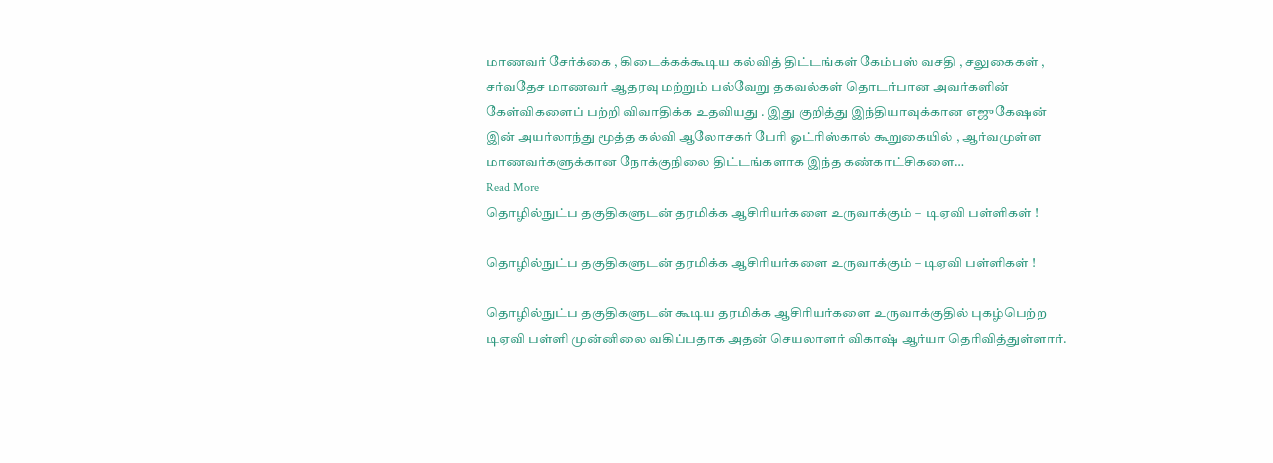மாணவர் சேர்க்கை , கிடைக்கக்கூடிய கல்வித் திட்டங்கள் கேம்பஸ் வசதி , சலுகைகள் , சர்வதேச மாணவர் ஆதரவு மற்றும் பல்வேறு தகவல்கள் தொடர்பான அவர்களின் கேள்விகளைப் பற்றி விவாதிக்க உதவியது . இது குறித்து இந்தியாவுக்கான எஜுகேஷன் இன் அயர்லாந்து மூத்த கல்வி ஆலோசகர் பேரி ஓட்ரிஸ்கால் கூறுகையில் , ஆர்வமுள்ள மாணவர்களுக்கான நோக்குநிலை திட்டங்களாக இந்த கண்காட்சிகளை…
Read More
தொழில்நுட்ப தகுதிகளுடன் தரமிக்க ஆசிரியர்களை உருவாக்கும் –  டிஏவி பள்ளிகள் !

தொழில்நுட்ப தகுதிகளுடன் தரமிக்க ஆசிரியர்களை உருவாக்கும் – டிஏவி பள்ளிகள் !

தொழில்நுட்ப தகுதிகளுடன் கூடிய தரமிக்க ஆசிரியர்களை உருவாக்குதில் புகழ்பெற்ற டிஏவி பள்ளி முன்னிலை வகிப்பதாக அதன் செயலாளர் விகாஷ் ஆர்யா தெரிவித்துள்ளார்.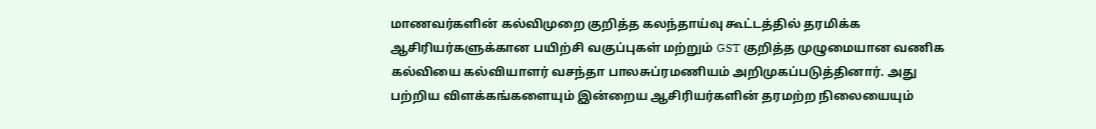மாணவர்களின் கல்விமுறை குறித்த கலந்தாய்வு கூட்டத்தில் தரமிக்க ஆசிரியர்களுக்கான பயிற்சி வகுப்புகள் மற்றும் GST குறித்த முழுமையான வணிக கல்வியை கல்வியாளர் வசந்தா பாலசுப்ரமணியம் அறிமுகப்படுத்தினார். அது பற்றிய விளக்கங்களையும் இன்றைய ஆசிரியர்களின் தரமற்ற நிலையையும்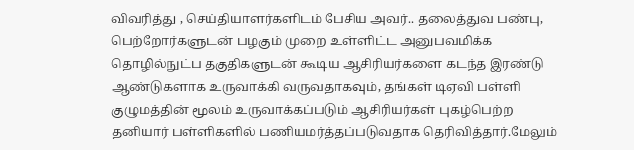விவரித்து , செய்தியாளர்களிடம் பேசிய அவர்.. தலைத்துவ பண்பு, பெற்றோர்களுடன் பழகும் முறை உள்ளிட்ட அனுபவமிக்க தொழில்நுட்ப தகுதிகளுடன் கூடிய ஆசிரியர்களை கடந்த இரண்டு ஆண்டுகளாக உருவாக்கி வருவதாகவும், தங்கள் டிஏவி பள்ளி குழுமத்தின் மூலம் உருவாக்கப்படும் ஆசிரியர்கள் புகழ்பெற்ற தனியார் பள்ளிகளில் பணியமர்த்தப்படுவதாக தெரிவித்தார்.மேலும்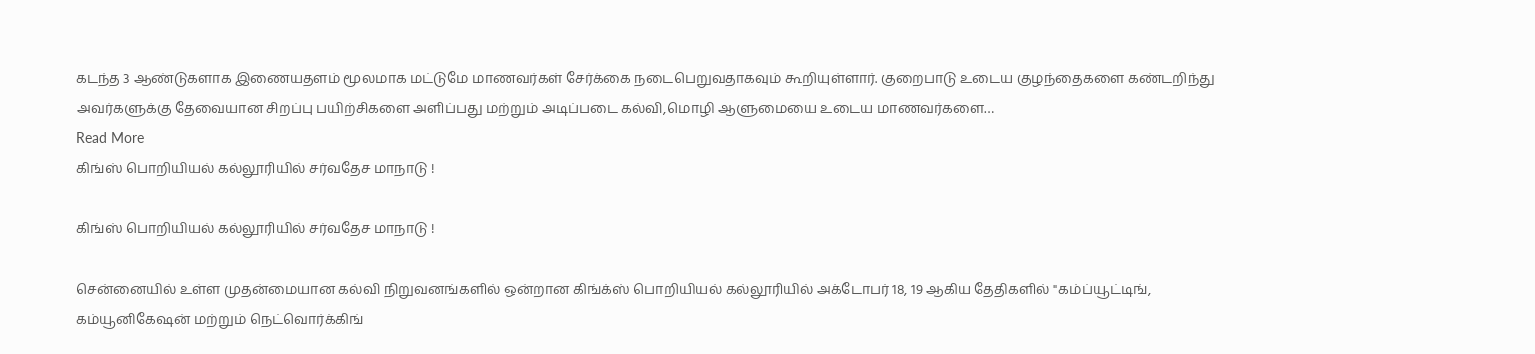கடந்த 3 ஆண்டுகளாக இணையதளம் மூலமாக மட்டுமே மாணவர்கள் சேர்க்கை நடைபெறுவதாகவும் கூறியுள்ளார். குறைபாடு உடைய குழந்தைகளை கண்டறிந்து அவர்களுக்கு தேவையான சிறப்பு பயிற்சிகளை அளிப்பது மற்றும் அடிப்படை கல்வி,மொழி ஆளுமையை உடைய மாணவர்களை…
Read More
கிங்ஸ் பொறியியல் கல்லூரியில் சர்வதேச மாநாடு !

கிங்ஸ் பொறியியல் கல்லூரியில் சர்வதேச மாநாடு !

சென்னையில் உள்ள முதன்மையான கல்வி நிறுவனங்களில் ஒன்றான கிங்க்ஸ் பொறியியல் கல்லூரியில் அக்டோபர் 18, 19 ஆகிய தேதிகளில் "கம்ப்யூட்டிங், கம்யூனிகேஷன் மற்றும் நெட்வொர்க்கிங்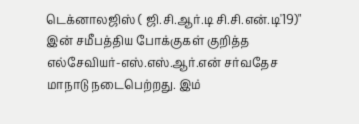டெக்னாலஜிஸ் ( ஜி.சி.ஆர்.டி சி.சி.என்.டி'19)" இன் சமீபத்திய போக்குகள் குறித்த எல்சேவியர்-எஸ்.எஸ்.ஆர்.என் சர்வதேச மாநாடு நடைபெற்றது. இம்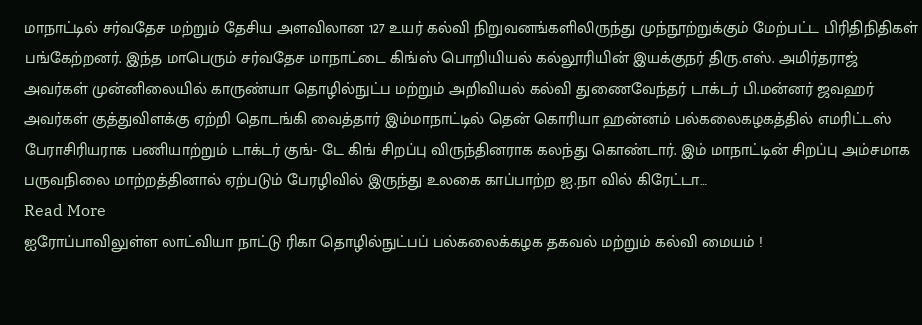மாநாட்டில் சர்வதேச மற்றும் தேசிய அளவிலான 127 உயர் கல்வி நிறுவனங்களிலிருந்து முந்நூற்றுக்கும் மேற்பட்ட பிரிதிநிதிகள் பங்கேற்றனர். இந்த மாபெரும் சர்வதேச மாநாட்டை கிங்ஸ் பொறியியல் கல்லூரியின் இயக்குநர் திரு.எஸ். அமிர்தராஜ் அவர்கள் முன்னிலையில் காருண்யா தொழில்நுட்ப மற்றும் அறிவியல் கல்வி துணைவேந்தர் டாக்டர் பி.மன்னர் ஜவஹர் அவர்கள் குத்துவிளக்கு ஏற்றி தொடங்கி வைத்தார் இம்மாநாட்டில் தென் கொரியா ஹன்னம் பல்கலைகழகத்தில் எமரிட்டஸ் பேராசிரியராக பணியாற்றும் டாக்டர் குங்- டே கிங் சிறப்பு விருந்தினராக கலந்து கொண்டார். இம் மாநாட்டின் சிறப்பு அம்சமாக பருவநிலை மாற்றத்தினால் ஏற்படும் பேரழிவில் இருந்து உலகை காப்பாற்ற ஐ.நா வில் கிரேட்டா…
Read More
ஐரோப்பாவிலுள்ள லாட்வியா நாட்டு ரிகா தொழில்நுட்பப் பல்கலைக்கழக தகவல் மற்றும் கல்வி மையம் !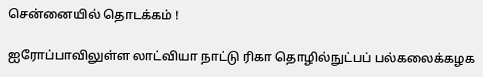சென்னையில் தொடக்கம் !

ஐரோப்பாவிலுள்ள லாட்வியா நாட்டு ரிகா தொழில்நுட்பப் பல்கலைக்கழக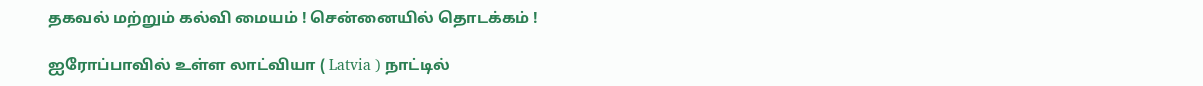தகவல் மற்றும் கல்வி மையம் ! சென்னையில் தொடக்கம் !

ஐரோப்பாவில் உள்ள லாட்வியா ( Latvia ) நாட்டில்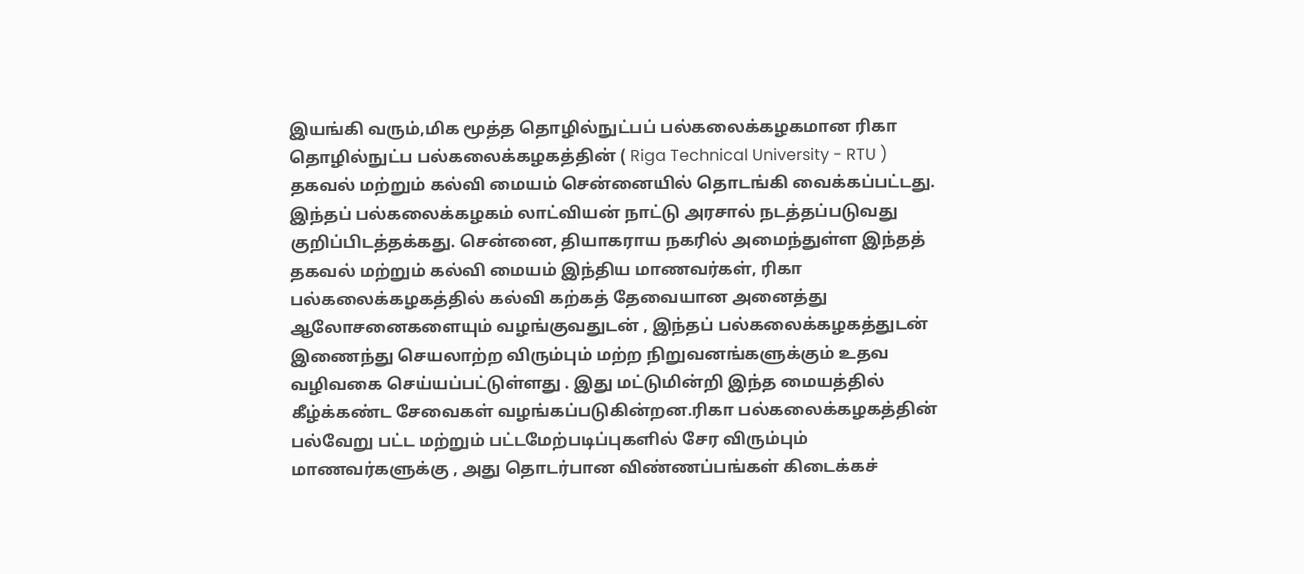இயங்கி வரும்,மிக மூத்த தொழில்நுட்பப் பல்கலைக்கழகமான ரிகா தொழில்நுட்ப பல்கலைக்கழகத்தின் ( Riga Technical University - RTU ) தகவல் மற்றும் கல்வி மையம் சென்னையில் தொடங்கி வைக்கப்பட்டது. இந்தப் பல்கலைக்கழகம் லாட்வியன் நாட்டு அரசால் நடத்தப்படுவது குறிப்பிடத்தக்கது. சென்னை, தியாகராய நகரில் அமைந்துள்ள இந்தத் தகவல் மற்றும் கல்வி மையம் இந்திய மாணவர்கள், ரிகா பல்கலைக்கழகத்தில் கல்வி கற்கத் தேவையான அனைத்து ஆலோசனைகளையும் வழங்குவதுடன் , இந்தப் பல்கலைக்கழகத்துடன் இணைந்து செயலாற்ற விரும்பும் மற்ற நிறுவனங்களுக்கும் உதவ வழிவகை செய்யப்பட்டுள்ளது . இது மட்டுமின்றி இந்த மையத்தில் கீழ்க்கண்ட சேவைகள் வழங்கப்படுகின்றன.ரிகா பல்கலைக்கழகத்தின் பல்வேறு பட்ட மற்றும் பட்டமேற்படிப்புகளில் சேர விரும்பும் மாணவர்களுக்கு , அது தொடர்பான விண்ணப்பங்கள் கிடைக்கச்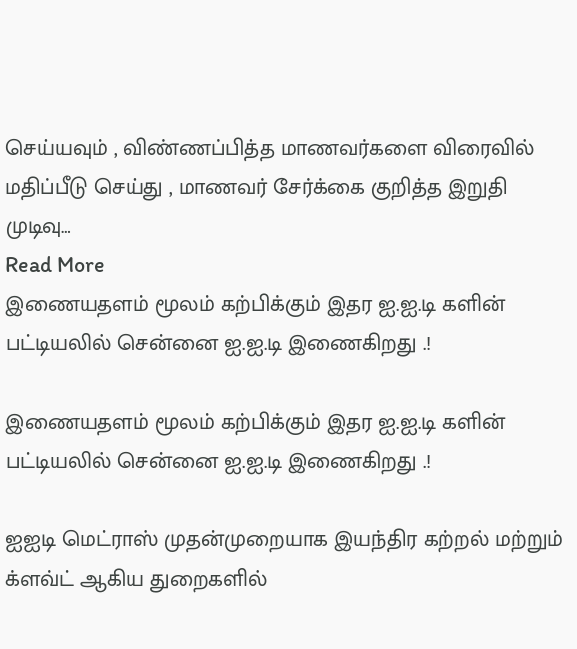செய்யவும் , விண்ணப்பித்த மாணவர்களை விரைவில் மதிப்பீடு செய்து , மாணவர் சேர்க்கை குறித்த இறுதி முடிவு…
Read More
இணையதளம் மூலம் கற்பிக்கும் இதர ஐ.ஐ.டி களின் பட்டியலில் சென்னை ஐ.ஐ.டி இணைகிறது .!

இணையதளம் மூலம் கற்பிக்கும் இதர ஐ.ஐ.டி களின் பட்டியலில் சென்னை ஐ.ஐ.டி இணைகிறது .!

ஐஐடி மெட்ராஸ் முதன்முறையாக இயந்திர கற்றல் மற்றும் க்ளவ்ட் ஆகிய துறைகளில்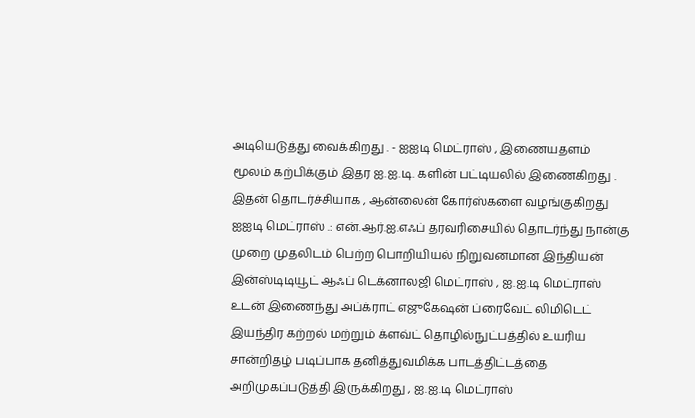அடியெடுத்து வைக்கிறது . - ஐஐடி மெட்ராஸ் , இணையதளம் மூலம் கற்பிக்கும் இதர ஐ.ஐ.டி. களின் பட்டியலில் இணைகிறது . இதன் தொடர்ச்சியாக , ஆன்லைன் கோர்ஸ்களை வழங்குகிறது ஐஐடி மெட்ராஸ் .: என்.ஆர்.ஐ.எஃப் தரவரிசையில் தொடர்ந்து நான்கு முறை முதலிடம் பெற்ற பொறியியல் நிறுவனமான இந்தியன் இன்ஸ்டிடியூட் ஆஃப் டெக்னாலஜி மெட்ராஸ் , ஐ.ஐ.டி மெட்ராஸ் உடன் இணைந்து அப்க்ராட் எஜுகேஷன் ப்ரைவேட் லிமிடெட் இயந்திர கற்றல் மற்றும் க்ளவ்ட் தொழில்நுட்பத்தில் உயரிய சான்றிதழ் படிப்பாக தனித்துவமிக்க பாடத்திட்டத்தை அறிமுகப்படுத்தி இருக்கிறது , ஐ.ஐ.டி மெட்ராஸ்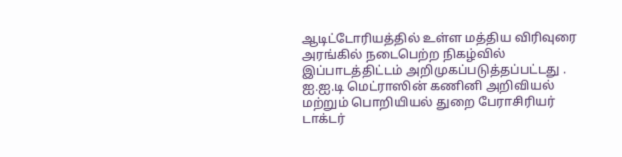ஆடிட்டோரியத்தில் உள்ள மத்திய விரிவுரை அரங்கில் நடைபெற்ற நிகழ்வில் இப்பாடத்திட்டம் அறிமுகப்படுத்தப்பட்டது . ஐ.ஐ.டி மெட்ராஸின் கணினி அறிவியல் மற்றும் பொறியியல் துறை பேராசிரியர் டாக்டர்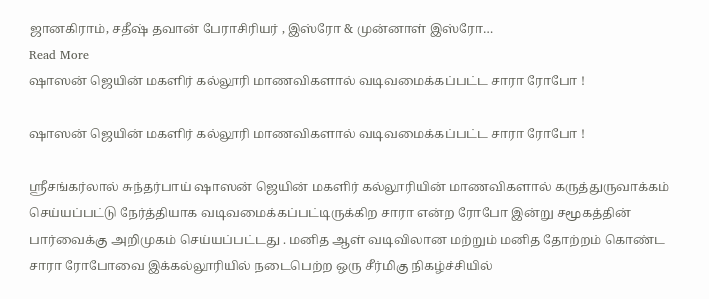ஜானகிராம், சதீஷ் தவான் பேராசிரியர் , இஸ்ரோ & முன்னாள் இஸ்ரோ…
Read More
ஷாஸன் ஜெயின் மகளிர் கல்லூரி மாணவிகளால் வடிவமைக்கப்பட்ட சாரா ரோபோ !

ஷாஸன் ஜெயின் மகளிர் கல்லூரி மாணவிகளால் வடிவமைக்கப்பட்ட சாரா ரோபோ !

ஸ்ரீசங்கர்லால் சுந்தர்பாய் ஷாஸன் ஜெயின் மகளிர் கல்லூரியின் மாணவிகளால் கருத்துருவாக்கம் செய்யப்பட்டு நேர்த்தியாக வடிவமைக்கப்பட்டிருக்கிற சாரா என்ற ரோபோ இன்று சமூகத்தின் பார்வைக்கு அறிமுகம் செய்யப்பட்டது . மனித ஆள் வடிவிலான மற்றும் மனித தோற்றம் கொண்ட சாரா ரோபோவை இக்கல்லூரியில் நடைபெற்ற ஒரு சீர்மிகு நிகழ்ச்சியில்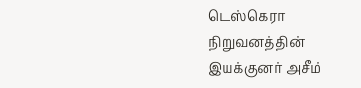டெஸ்கெரா நிறுவனத்தின் இயக்குனர் அசீம்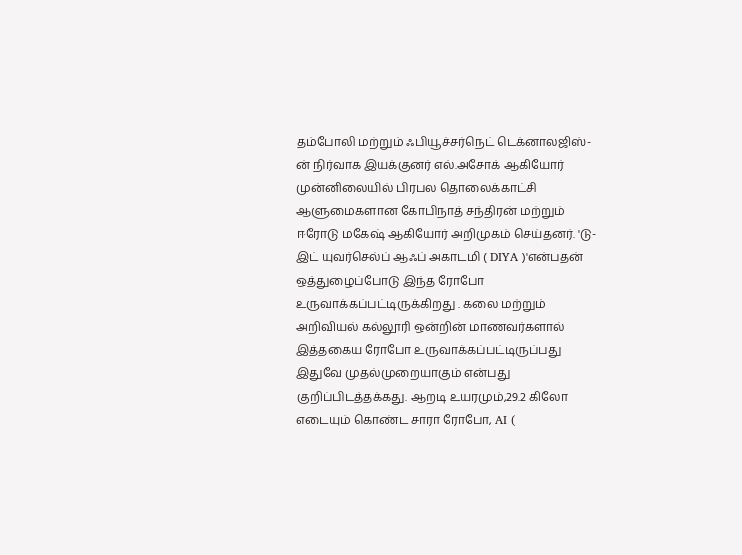தம்போலி மற்றும் ஃபியூச்சர்நெட் டெக்னாலஜிஸ்-ன் நிர்வாக இயக்குனர் எல்.அசோக் ஆகியோர் முன்னிலையில் பிரபல தொலைக்காட்சி ஆளுமைகளான கோபிநாத் சந்திரன் மற்றும் ஈரோடு மகேஷ் ஆகியோர் அறிமுகம் செய்தனர். 'டு-இட் யுவர்செல்ப் ஆஃப் அகாடமி ( DIYA )'என்பதன் ஒத்துழைப்போடு இந்த ரோபோ உருவாக்கப்பட்டிருக்கிறது . கலை மற்றும் அறிவியல் கல்லூரி ஒன்றின் மாணவர்களால் இத்தகைய ரோபோ உருவாக்கப்பட்டிருப்பது இதுவே முதல்முறையாகும் என்பது குறிப்பிடத்தக்கது. ஆறடி உயரமும்,29.2 கிலோ எடையும் கொண்ட சாரா ரோபோ, AI (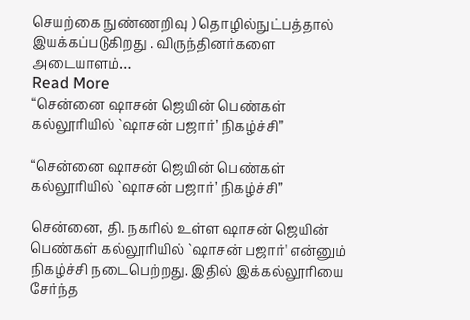செயற்கை நுண்ணறிவு ) தொழில்நுட்பத்தால் இயக்கப்படுகிறது . விருந்தினர்களை அடையாளம்…
Read More
“சென்னை ஷாசன் ஜெயின் பெண்கள் கல்லூரியில் `ஷாசன் பஜார்’ நிகழ்ச்சி”

“சென்னை ஷாசன் ஜெயின் பெண்கள் கல்லூரியில் `ஷாசன் பஜார்’ நிகழ்ச்சி”

சென்னை, தி. நகரில் உள்ள ஷாசன் ஜெயின் பெண்கள் கல்லூரியில் `ஷாசன் பஜார்' என்னும் நிகழ்ச்சி நடைபெற்றது. இதில் இக்கல்லூரியை சேர்ந்த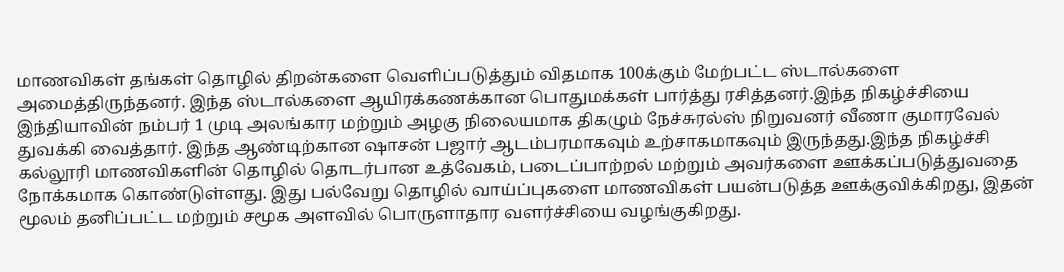மாணவிகள் தங்கள் தொழில் திறன்களை வெளிப்படுத்தும் விதமாக 100க்கும் மேற்பட்ட ஸ்டால்களை அமைத்திருந்தனர். இந்த ஸ்டால்களை ஆயிரக்கணக்கான பொதுமக்கள் பார்த்து ரசித்தனர்.இந்த நிகழ்ச்சியை இந்தியாவின் நம்பர் 1 முடி அலங்கார மற்றும் அழகு நிலையமாக திகழும் நேச்சுரல்ஸ் நிறுவனர் வீணா குமாரவேல் துவக்கி வைத்தார். இந்த ஆண்டிற்கான ஷாசன் பஜார் ஆடம்பரமாகவும் உற்சாகமாகவும் இருந்தது.இந்த நிகழ்ச்சி கல்லூரி மாணவிகளின் தொழில் தொடர்பான உத்வேகம், படைப்பாற்றல் மற்றும் அவர்களை ஊக்கப்படுத்துவதை நோக்கமாக கொண்டுள்ளது. இது பல்வேறு தொழில் வாய்ப்புகளை மாணவிகள் பயன்படுத்த ஊக்குவிக்கிறது, இதன் மூலம் தனிப்பட்ட மற்றும் சமூக அளவில் பொருளாதார வளர்ச்சியை வழங்குகிறது.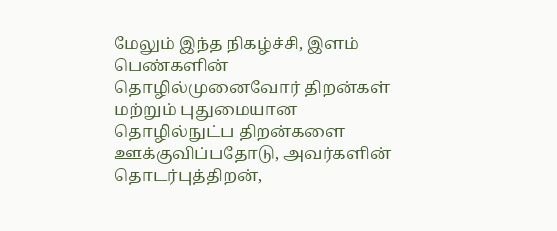மேலும் இந்த நிகழ்ச்சி, இளம் பெண்களின் தொழில்முனைவோர் திறன்கள் மற்றும் புதுமையான தொழில்நுட்ப திறன்களை ஊக்குவிப்பதோடு, அவர்களின் தொடர்புத்திறன்,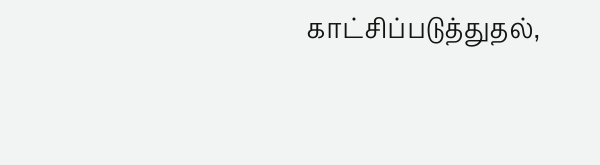காட்சிப்படுத்துதல்,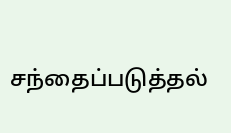சந்தைப்படுத்தல்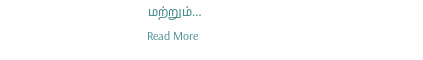மற்றும்…
Read More